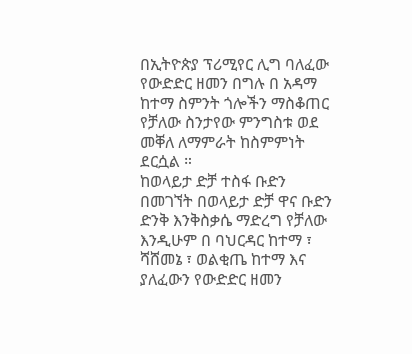በኢትዮጵያ ፕሪሚየር ሊግ ባለፈው የውድድር ዘመን በግሉ በ አዳማ ከተማ ስምንት ጎሎችን ማስቆጠር የቻለው ስንታየው ምንግስቱ ወደ መቐለ ለማምራት ከስምምነት ደርሷል ።
ከወላይታ ድቻ ተስፋ ቡድን በመገኘት በወላይታ ድቻ ዋና ቡድን ድንቅ እንቅስቃሴ ማድረግ የቻለው እንዲሁም በ ባህርዳር ከተማ ፣ ሻሸመኔ ፣ ወልቂጤ ከተማ እና ያለፈውን የውድድር ዘመን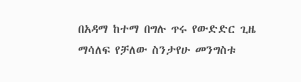በአዳማ ከተማ በግሉ ጥሩ የውድድር ጊዜ ማሳለፍ የቻለው ስንታየሁ መንግስቱ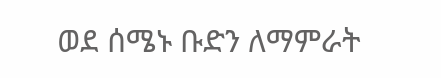ወደ ሰሜኑ ቡድን ለማምራት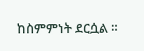ከስምምነት ደርሷል ።